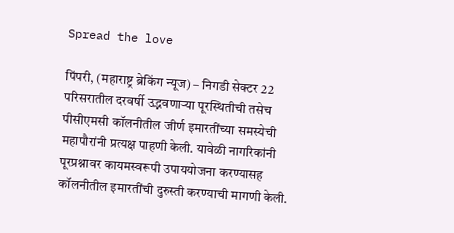Spread the love

पिंपरी, (महाराष्ट्र ब्रेकिंग न्यूज) – निगडी सेक्टर 22 परिसरातील दरवर्षी उद्भवणाऱ्या पूरस्थितीची तसेच पीसीएमसी कॉलनीतील जीर्ण इमारतींच्या समस्येची महापौरांनी प्रत्यक्ष पाहणी केली. यावेळी नागरिकांनी पूरप्रश्नावर कायमस्वरूपी उपाययोजना करण्यासह कॉलनीतील इमारतींची दुरुस्ती करण्याची मागणी केली.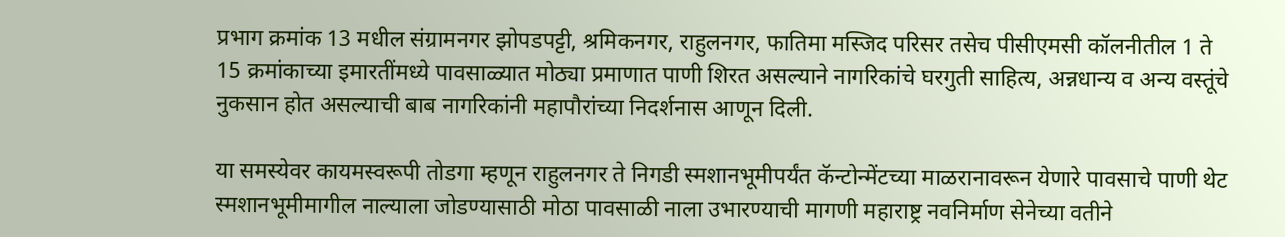प्रभाग क्रमांक 13 मधील संग्रामनगर झोपडपट्टी, श्रमिकनगर, राहुलनगर, फातिमा मस्जिद परिसर तसेच पीसीएमसी कॉलनीतील 1 ते 15 क्रमांकाच्या इमारतींमध्ये पावसाळ्यात मोठ्या प्रमाणात पाणी शिरत असल्याने नागरिकांचे घरगुती साहित्य, अन्नधान्य व अन्य वस्तूंचे नुकसान होत असल्याची बाब नागरिकांनी महापौरांच्या निदर्शनास आणून दिली.

या समस्येवर कायमस्वरूपी तोडगा म्हणून राहुलनगर ते निगडी स्मशानभूमीपर्यंत कॅन्टोन्मेंटच्या माळरानावरून येणारे पावसाचे पाणी थेट स्मशानभूमीमागील नाल्याला जोडण्यासाठी मोठा पावसाळी नाला उभारण्याची मागणी महाराष्ट्र नवनिर्माण सेनेच्या वतीने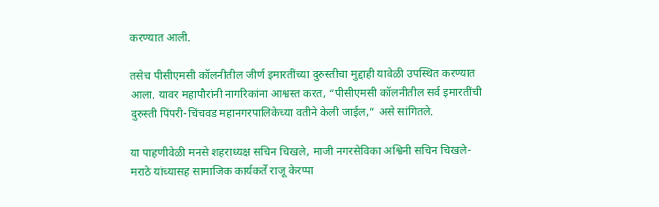करण्यात आली.

तसेच पीसीएमसी कॉलनीतील जीर्ण इमारतींच्या दुरुस्तीचा मुद्दाही यावेळी उपस्थित करण्यात आला. यावर महापौरांनी नागरिकांना आश्वस्त करत, “पीसीएमसी कॉलनीतील सर्व इमारतींची दुरुस्ती पिंपरी-चिंचवड महानगरपालिकेच्या वतीने केली जाईल,” असे सांगितले.

या पाहणीवेळी मनसे शहराध्यक्ष सचिन चिखले, माजी नगरसेविका अश्विनी सचिन चिखले- मराठे यांच्यासह सामाजिक कार्यकर्ते राजू केरप्पा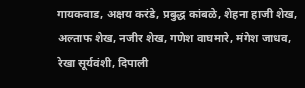गायकवाड, अक्षय करंडे, प्रबुद्ध कांबळे, शेहना हाजी शेख, अल्ताफ शेख, नजीर शेख, गणेश वाघमारे, मंगेश जाधव, रेखा सूर्यवंशी, दिपाली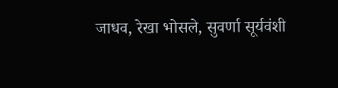जाधव, रेखा भोसले, सुवर्णा सूर्यवंशी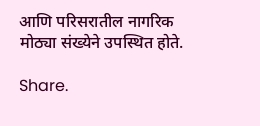आणि परिसरातील नागरिक मोठ्या संख्येने उपस्थित होते.

Share.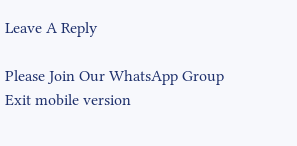Leave A Reply

Please Join Our WhatsApp Group
Exit mobile version